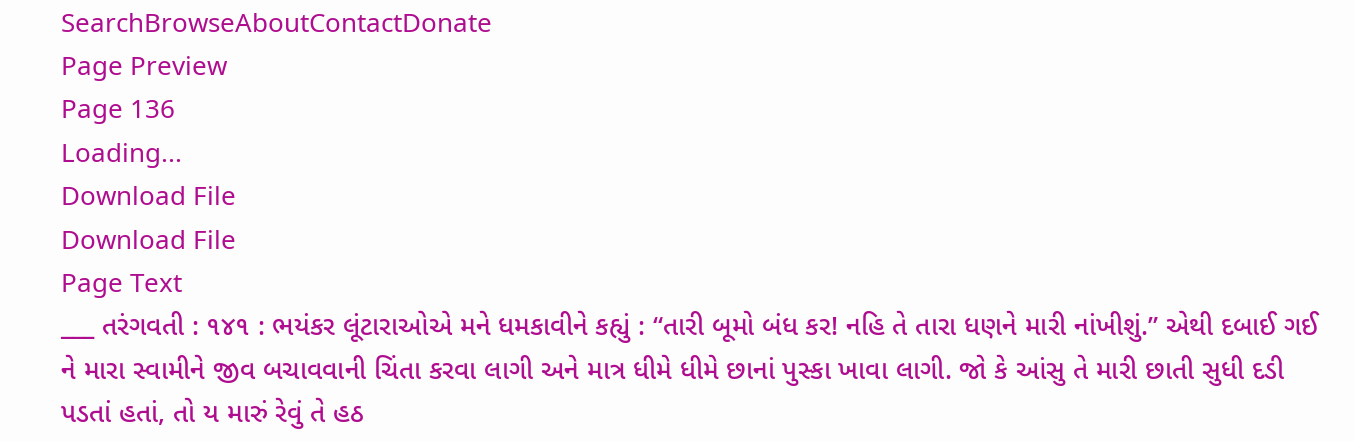SearchBrowseAboutContactDonate
Page Preview
Page 136
Loading...
Download File
Download File
Page Text
___ તરંગવતી : ૧૪૧ : ભયંકર લૂંટારાઓએ મને ધમકાવીને કહ્યું : “તારી બૂમો બંધ કર! નહિ તે તારા ધણને મારી નાંખીશું.” એથી દબાઈ ગઈ ને મારા સ્વામીને જીવ બચાવવાની ચિંતા કરવા લાગી અને માત્ર ધીમે ધીમે છાનાં પુસ્કા ખાવા લાગી. જો કે આંસુ તે મારી છાતી સુધી દડી પડતાં હતાં, તો ય મારું રેવું તે હઠ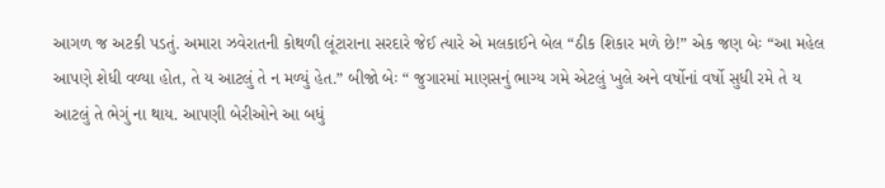આગળ જ અટકી પડતું. અમારા ઝવેરાતની કોથળી લૂંટારાના સરદારે જેઈ ત્યારે એ મલકાઈને બેલ “ઠીક શિકાર મળે છે!” એક જણ બેઃ “આ મહેલ આપણે શેધી વળ્યા હોત, તે ય આટલું તે ન મળ્યું હેત.” બીજો બેઃ “ જુગારમાં માણસનું ભાગ્ય ગમે એટલું ખુલે અને વર્ષોનાં વર્ષો સુધી રમે તે ય આટલું તે ભેગું ના થાય. આપણી બેરીઓને આ બધું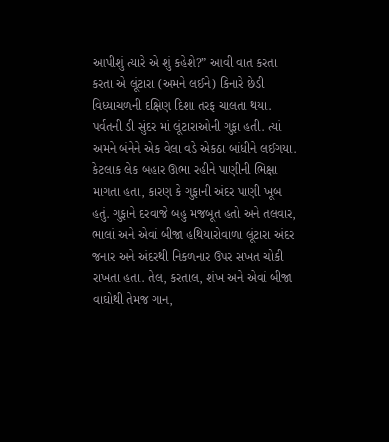આપીશું ત્યારે એ શું કહેશે?” આવી વાત કરતા કરતા એ લૂંટારા (અમને લઈને) કિનારે છેડી વિધ્યાચળની દક્ષિણ દિશા તરફ ચાલતા થયા. પર્વતની ડી સુંદર માં લૂંટારાઓની ગુફા હતી. ત્યાં અમને બંનેને એક વેલા વડે એકઠા બાંધીને લઈગયા. કેટલાક લેક બહાર ઊભા રહીને પાણીની ભિક્ષા માગતા હતા, કારણ કે ગુફાની અંદર પાણી ખૂબ હતું. ગુફાને દરવાજે બહુ મજબૂત હતો અને તલવાર, ભાલાં અને એવાં બીજા હથિયારોવાળા લૂંટારા અંદર જનાર અને અંદરથી નિકળનાર ઉપર સખત ચોકી રાખતા હતા. તેલ, કરતાલ, શંખ અને એવાં બીજા વાઘોથી તેમજ ગાન,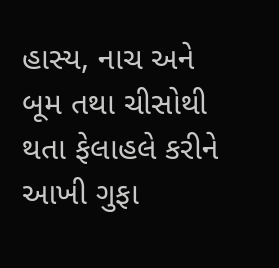હાસ્ય, નાચ અને બૂમ તથા ચીસોથી થતા ફેલાહલે કરીને આખી ગુફા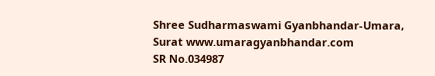Shree Sudharmaswami Gyanbhandar-Umara, Surat www.umaragyanbhandar.com
SR No.034987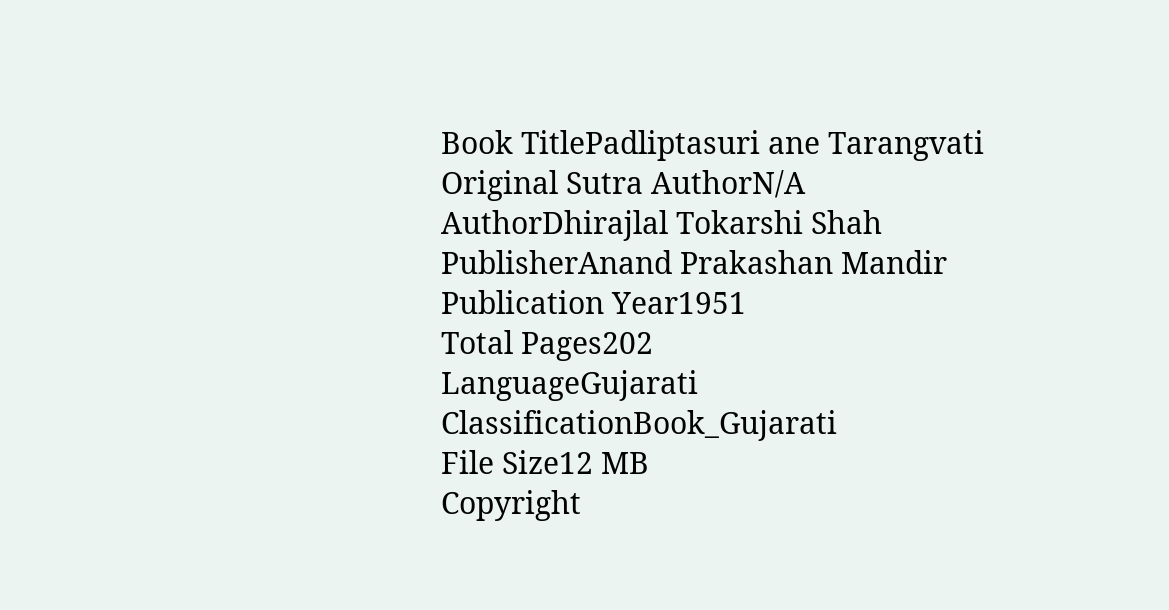Book TitlePadliptasuri ane Tarangvati
Original Sutra AuthorN/A
AuthorDhirajlal Tokarshi Shah
PublisherAnand Prakashan Mandir
Publication Year1951
Total Pages202
LanguageGujarati
ClassificationBook_Gujarati
File Size12 MB
Copyright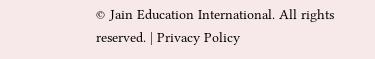© Jain Education International. All rights reserved. | Privacy Policy